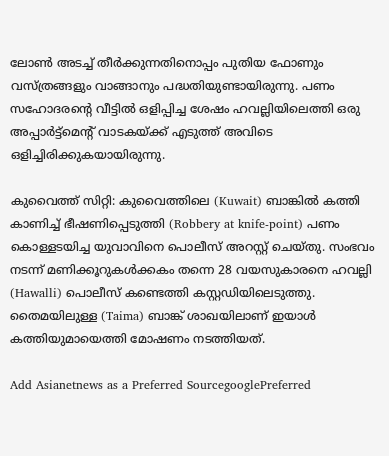ലോണ്‍ അടച്ച് തീര്‍ക്കുന്നതിനൊപ്പം പുതിയ ഫോണും വസ്‍ത്രങ്ങളും വാങ്ങാനും പദ്ധതിയുണ്ടായിരുന്നു. പണം സഹോദരന്റെ വീട്ടില്‍ ഒളിപ്പിച്ച ശേഷം ഹവല്ലിയിലെത്തി ഒരു അപ്പാര്‍ട്ട്മെന്റ് വാടകയ്‍ക്ക് എടുത്ത് അവിടെ ഒളിച്ചിരിക്കുകയായിരുന്നു.

കുവൈത്ത് സിറ്റി: കുവൈത്തിലെ (Kuwait) ബാങ്കില്‍ കത്തി കാണിച്ച് ഭീഷണിപ്പെടുത്തി (Robbery at knife-point) പണം കൊള്ളടയിച്ച യുവാവിനെ പൊലീസ് അറസ്റ്റ് ചെയ്‍തു. സംഭവം നടന്ന് മണിക്കൂറുകള്‍ക്കകം തന്നെ 28 വയസുകാരനെ ഹവല്ലി (Hawalli) പൊലീസ് കണ്ടെത്തി കസ്റ്റഡിയിലെടുത്തു. തൈമയിലുള്ള (Taima) ബാങ്ക് ശാഖയിലാണ് ഇയാള്‍ കത്തിയുമായെത്തി മോഷണം നടത്തിയത്.

Add Asianetnews as a Preferred SourcegooglePreferred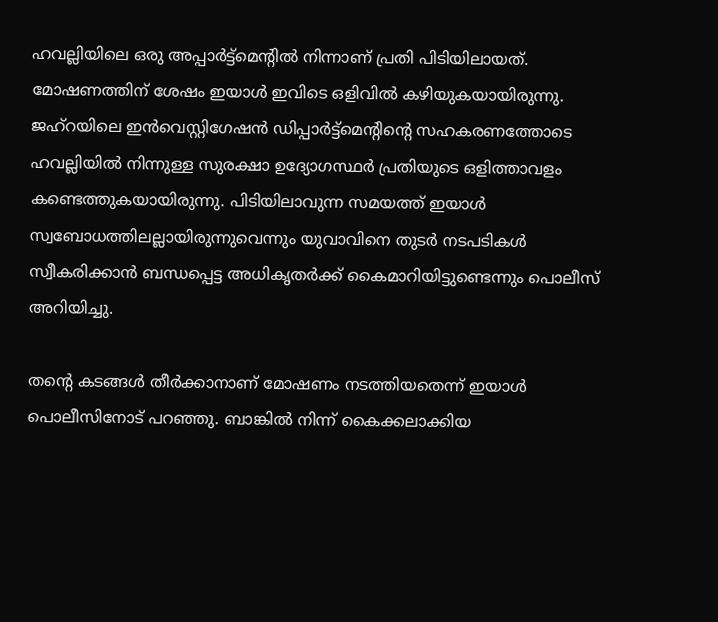ഹവല്ലിയിലെ ഒരു അപ്പാര്‍ട്ട്മെന്റില്‍ നിന്നാണ് പ്രതി പിടിയിലായത്. മോഷണത്തിന് ശേഷം ഇയാള്‍ ഇവിടെ ഒളിവില്‍ കഴിയുകയായിരുന്നു. ജഹ്‍റയിലെ ഇന്‍വെസ്റ്റിഗേഷന്‍ ഡിപ്പാര്‍ട്ട്മെന്റിന്റെ സഹകരണത്തോടെ ഹവല്ലിയില്‍ നിന്നുള്ള സുരക്ഷാ ഉദ്യോഗസ്ഥര്‍ പ്രതിയുടെ ഒളിത്താവളം കണ്ടെത്തുകയായിരുന്നു. പിടിയിലാവുന്ന സമയത്ത് ഇയാള്‍ സ്വബോധത്തിലല്ലായിരുന്നുവെന്നും യുവാവിനെ തുടര്‍ നടപടികള്‍ സ്വീകരിക്കാന്‍ ബന്ധപ്പെട്ട അധികൃതര്‍ക്ക് കൈമാറിയിട്ടുണ്ടെന്നും പൊലീസ് അറിയിച്ചു.

തന്റെ കടങ്ങള്‍ തീര്‍ക്കാനാണ് മോഷണം നടത്തിയതെന്ന് ഇയാള്‍ പൊലീസിനോട് പറഞ്ഞു. ബാങ്കില്‍ നിന്ന് കൈക്കലാക്കിയ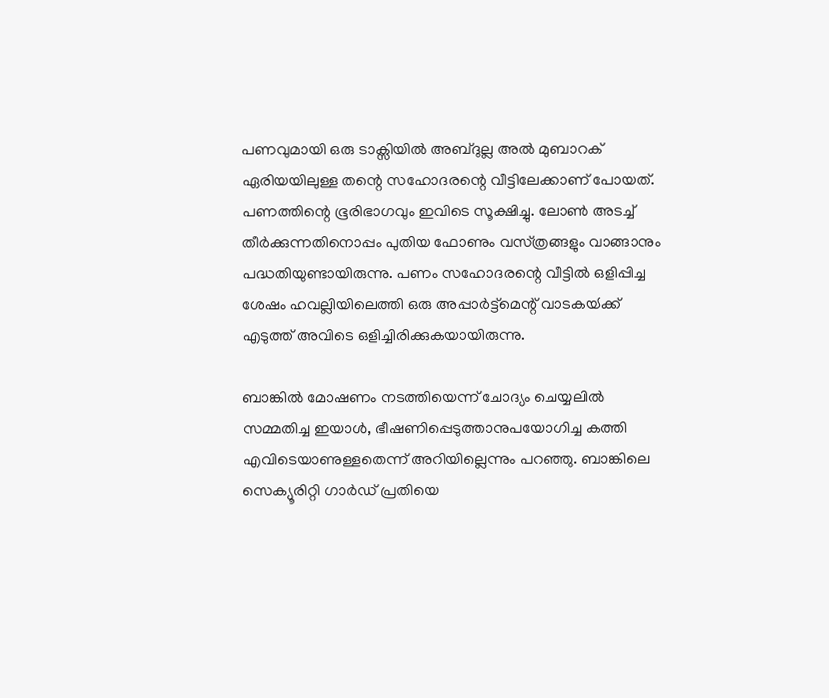പണവുമായി ഒരു ടാക്സിയില്‍ അബ്‍ദുല്ല അല്‍ മുബാറക് ഏരിയയിലുള്ള തന്റെ സഹോദരന്റെ വീട്ടിലേക്കാണ് പോയത്. പണത്തിന്റെ ഭൂരിഭാഗവും ഇവിടെ സൂക്ഷിച്ചു. ലോണ്‍ അടച്ച് തീര്‍ക്കുന്നതിനൊപ്പം പുതിയ ഫോണും വസ്‍ത്രങ്ങളും വാങ്ങാനും പദ്ധതിയുണ്ടായിരുന്നു. പണം സഹോദരന്റെ വീട്ടില്‍ ഒളിപ്പിച്ച ശേഷം ഹവല്ലിയിലെത്തി ഒരു അപ്പാര്‍ട്ട്മെന്റ് വാടകയ്‍ക്ക് എടുത്ത് അവിടെ ഒളിച്ചിരിക്കുകയായിരുന്നു.

ബാങ്കില്‍ മോഷണം നടത്തിയെന്ന് ചോദ്യം ചെയ്യലില്‍ സമ്മതിച്ച ഇയാള്‍, ഭീഷണിപ്പെടുത്താനുപയോഗിച്ച കത്തി എവിടെയാണുള്ളതെന്ന് അറിയില്ലെന്നും പറഞ്ഞു. ബാങ്കിലെ സെക്യൂരിറ്റി ഗാര്‍ഡ് പ്രതിയെ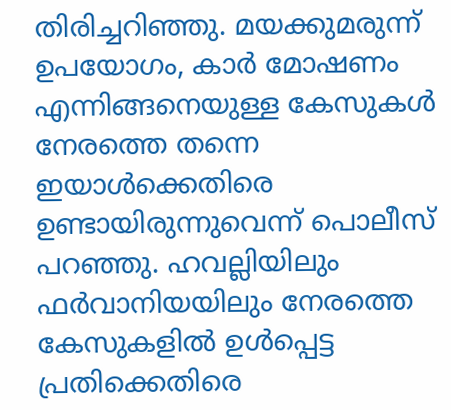തിരിച്ചറിഞ്ഞു. മയക്കുമരുന്ന് ഉപയോഗം, കാര്‍ മോഷണം എന്നിങ്ങനെയുള്ള കേസുകള്‍ നേരത്തെ തന്നെ ഇയാള്‍ക്കെതിരെ ഉണ്ടായിരുന്നുവെന്ന് പൊലീസ് പറഞ്ഞു. ഹവല്ലിയിലും ഫര്‍വാനിയയിലും നേരത്തെ കേസുകളില്‍ ഉള്‍പ്പെട്ട പ്രതിക്കെതിരെ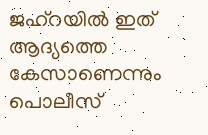ജഹ്റയില്‍ ഇത് ആദ്യത്തെ കേസാണെന്നും പൊലീസ്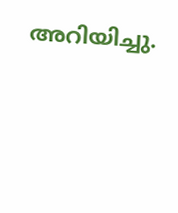അറിയിച്ചു.